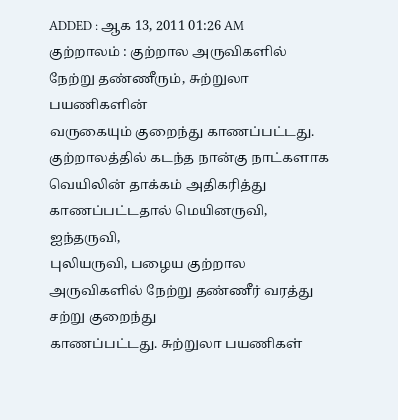ADDED : ஆக 13, 2011 01:26 AM
குற்றாலம் : குற்றால அருவிகளில் நேற்று தண்ணீரும், சுற்றுலா பயணிகளின்
வருகையும் குறைந்து காணப்பட்டது.
குற்றாலத்தில் கடந்த நான்கு நாட்களாக
வெயிலின் தாக்கம் அதிகரித்து காணப்பட்டதால் மெயினருவி, ஐந்தருவி,
புலியருவி, பழைய குற்றால அருவிகளில் நேற்று தண்ணீர் வரத்து சற்று குறைந்து
காணப்பட்டது. சுற்றுலா பயணிகள்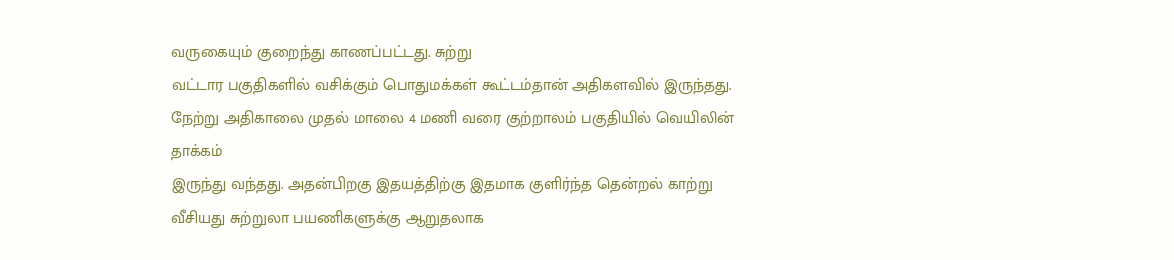வருகையும் குறைந்து காணப்பட்டது. சுற்று
வட்டார பகுதிகளில் வசிக்கும் பொதுமக்கள் கூட்டம்தான் அதிகளவில் இருந்தது.
நேற்று அதிகாலை முதல் மாலை 4 மணி வரை குற்றாலம் பகுதியில் வெயிலின் தாக்கம்
இருந்து வந்தது. அதன்பிறகு இதயத்திற்கு இதமாக குளிர்ந்த தென்றல் காற்று
வீசியது சுற்றுலா பயணிகளுக்கு ஆறுதலாக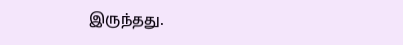இருந்தது.